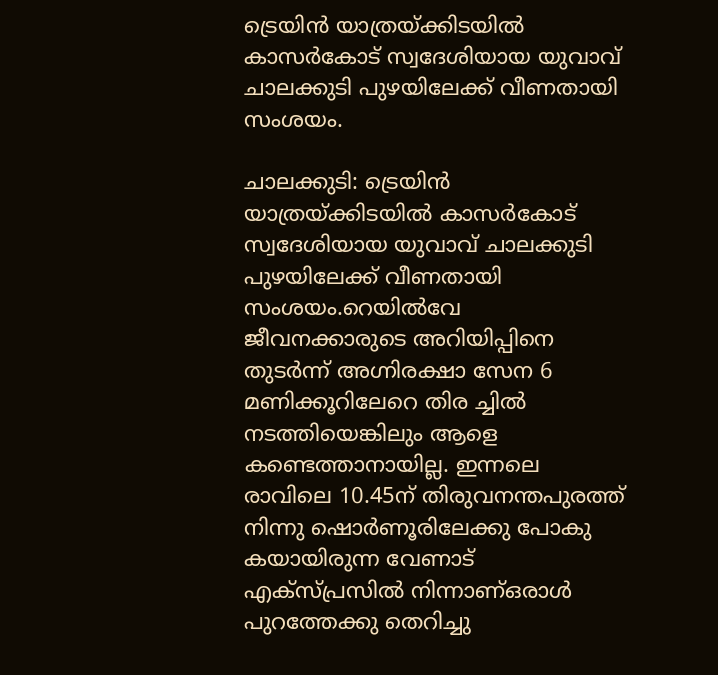ട്രെയിൻ യാത്രയ്ക്കിടയിൽ കാസർകോട് സ്വദേശിയായ യുവാവ് ചാലക്കുടി പുഴയിലേക്ക് വീണതായി സംശയം.

ചാലക്കുടി: ട്രെയിൻ യാത്രയ്ക്കിടയിൽ കാസർകോട് സ്വദേശിയായ യുവാവ് ചാലക്കുടി പുഴയിലേക്ക് വീണതായി സംശയം.റെയിൽവേ ജീവനക്കാരുടെ അറിയിപ്പിനെ തുടർന്ന് അഗ്നിരക്ഷാ സേന 6 മണിക്കൂറിലേറെ തിര ച്ചിൽ നടത്തിയെങ്കിലും ആളെ കണ്ടെത്താനായില്ല. ഇന്നലെ രാവിലെ 10.45ന് തിരുവനന്തപുരത്ത് നിന്നു ഷൊർണൂരിലേക്കു പോകു കയായിരുന്ന വേണാട് എക്‌സ്പ്രസിൽ നിന്നാണ്ഒരാൾ പുറത്തേക്കു തെറിച്ചു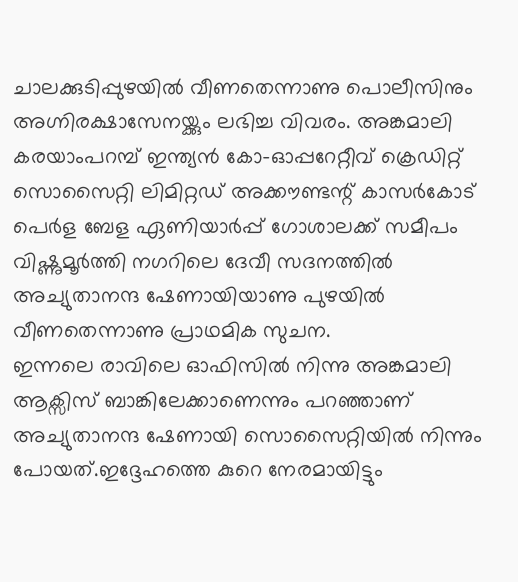ചാലക്കുടിപ്പുഴയിൽ വീണതെന്നാണു പൊലീസിനും അഗ്നിരക്ഷാസേനയ്ക്കും ലഭിച്ച വിവരം. അങ്കമാലി കരയാംപറമ്പ് ഇന്ത്യൻ കോ-ഓപ്പറേറ്റീവ് ക്രെഡിറ്റ് സൊസൈറ്റി ലിമിറ്റഡ് അക്കൗണ്ടന്റ് കാസർകോട് പെർള ബേള ഏണിയാർപ്പ് ഗോശാലക്ക് സമീപം വിഷ്ണുമൂർത്തി നഗറിലെ ദേവീ സദനത്തിൽ അച്യുതാനന്ദ ഷേണായിയാണു പുഴയിൽ വീണതെന്നാണു പ്രാഥമിക സുചന.
ഇന്നലെ രാവിലെ ഓഫിസിൽ നിന്നു അങ്കമാലി ആക്സിസ് ബാങ്കിലേക്കാണെന്നും പറഞ്ഞാണ് അച്യുതാനന്ദ ഷേണായി സൊസൈറ്റിയിൽ നിന്നും പോയത്.ഇദ്ദേഹത്തെ കുറെ നേരമായിട്ടും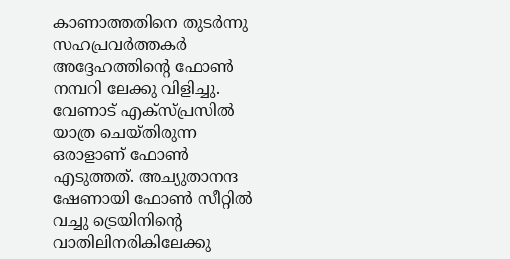കാണാത്തതിനെ തുടർന്നു സഹപ്രവർത്തകർ അദ്ദേഹത്തിന്റെ ഫോൺ നമ്പറി ലേക്കു വിളിച്ചു. വേണാട് എക്സ്പ്രസിൽ യാത്ര ചെയ്തിരുന്ന ഒരാളാണ് ഫോൺ എടുത്തത്. അച്യുതാനന്ദ ഷേണായി ഫോൺ സീറ്റിൽ വച്ചു ട്രെയിനിന്റെ വാതിലിനരികിലേക്കു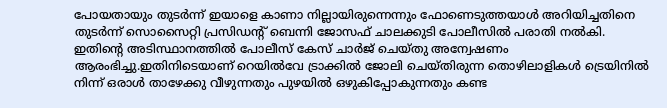പോയതായും തുടർന്ന് ഇയാളെ കാണാ നില്ലായിരുന്നെന്നും ഫോണെടുത്തയാൾ അറിയിച്ചതിനെ തുടർന്ന് സൊസൈറ്റി പ്രസിഡന്റ് ബെന്നി ജോസഫ് ചാലക്കുടി പോലീസിൽ പരാതി നൽകി. ഇതിന്റെ അടിസ്ഥാനത്തിൽ പോലീസ് കേസ് ചാർജ് ചെയ്തു അന്വേഷണം ആരംഭിച്ചു.ഇതിനിടെയാണ് റെയിൽവേ ട്രാക്കിൽ ജോലി ചെയ്തിരുന്ന തൊഴിലാളികൾ ട്രെയിനിൽ നിന്ന് ഒരാൾ താഴേക്കു വീഴുന്നതും പുഴയിൽ ഒഴുകിപ്പോകുന്നതും കണ്ട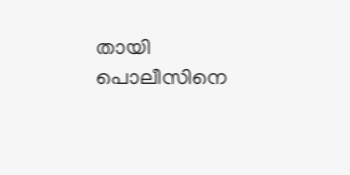തായി പൊലീസിനെ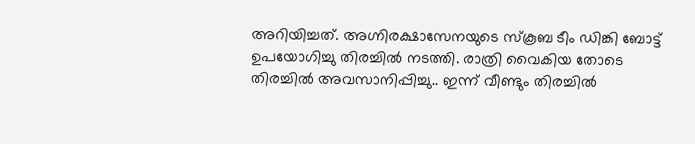അറിയിച്ചത്. അഗ്നിരക്ഷാസേനയുടെ സ്കൂബ ടീം ഡിങ്കി ബോട്ട് ഉപയോഗിച്ചു തിരച്ചിൽ നടത്തി. രാത്രി വൈകിയ തോടെ തിരച്ചിൽ അവസാനിപ്പിച്ചു.. ഇന്ന് വീണ്ടും തിരച്ചിൽ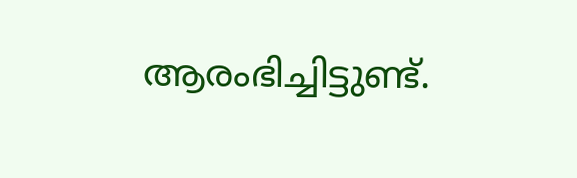ആരംഭിച്ചിട്ടുണ്ട്.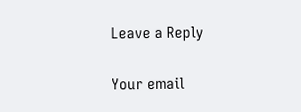Leave a Reply

Your email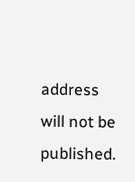address will not be published.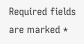Required fields are marked *